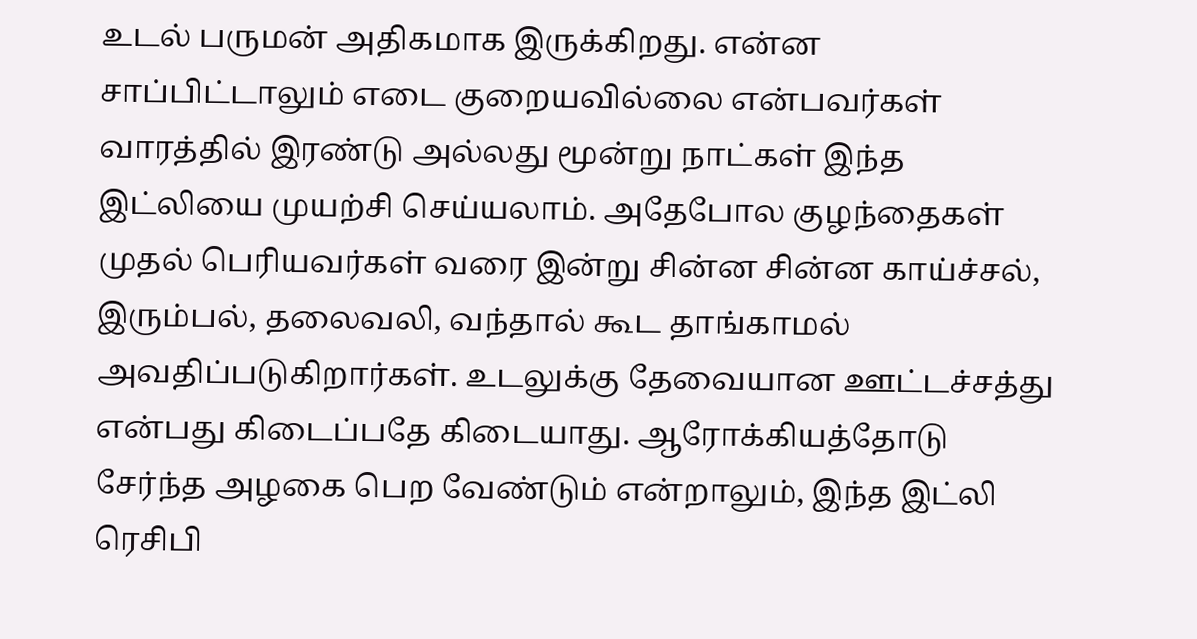உடல் பருமன் அதிகமாக இருக்கிறது. என்ன சாப்பிட்டாலும் எடை குறையவில்லை என்பவர்கள் வாரத்தில் இரண்டு அல்லது மூன்று நாட்கள் இந்த இட்லியை முயற்சி செய்யலாம். அதேபோல குழந்தைகள் முதல் பெரியவர்கள் வரை இன்று சின்ன சின்ன காய்ச்சல், இரும்பல், தலைவலி, வந்தால் கூட தாங்காமல் அவதிப்படுகிறார்கள். உடலுக்கு தேவையான ஊட்டச்சத்து என்பது கிடைப்பதே கிடையாது. ஆரோக்கியத்தோடு சேர்ந்த அழகை பெற வேண்டும் என்றாலும், இந்த இட்லி ரெசிபி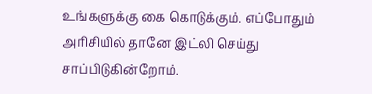உங்களுக்கு கை கொடுக்கும். எப்போதும் அரிசியில் தானே இட்லி செய்து சாப்பிடுகின்றோம்.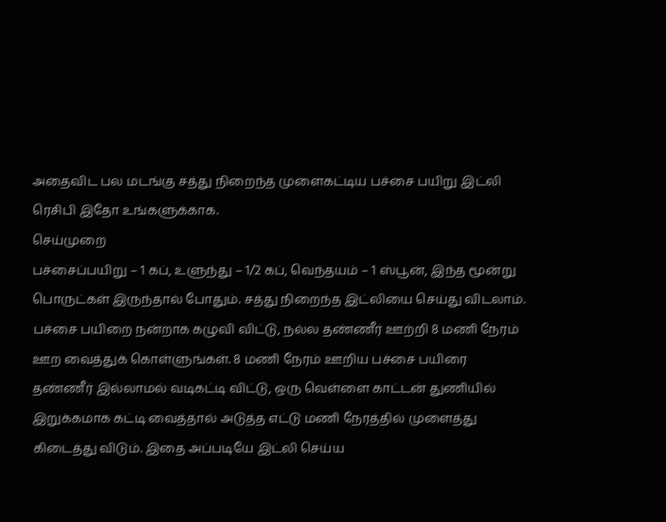அதைவிட பல மடங்கு சத்து நிறைந்த முளைகட்டிய பச்சை பயிறு இட்லி ரெசிபி இதோ உங்களுக்காக.
செய்முறை
பச்சைப்பயிறு – 1 கப், உளுந்து – 1/2 கப், வெந்தயம் – 1 ஸ்பூன், இந்த மூன்று பொருட்கள் இருந்தால் போதும். சத்து நிறைந்த இட்லியை செய்து விடலாம். பச்சை பயிறை நன்றாக கழுவி விட்டு, நல்ல தண்ணீர் ஊற்றி 8 மணி நேரம் ஊற வைத்துக் கொள்ளுங்கள். 8 மணி நேரம் ஊறிய பச்சை பயிரை தண்ணீர் இல்லாமல் வடிகட்டி விட்டு, ஒரு வெள்ளை காட்டன் துணியில் இறுக்கமாக கட்டி வைத்தால் அடுத்த எட்டு மணி நேரத்தில் முளைத்து கிடைத்து விடும். இதை அப்படியே இட்லி செய்ய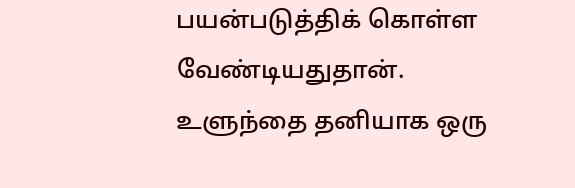பயன்படுத்திக் கொள்ள வேண்டியதுதான்.
உளுந்தை தனியாக ஒரு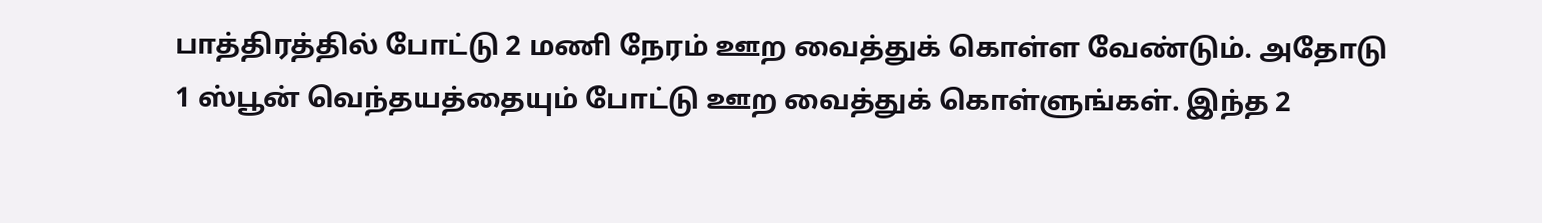பாத்திரத்தில் போட்டு 2 மணி நேரம் ஊற வைத்துக் கொள்ள வேண்டும். அதோடு 1 ஸ்பூன் வெந்தயத்தையும் போட்டு ஊற வைத்துக் கொள்ளுங்கள். இந்த 2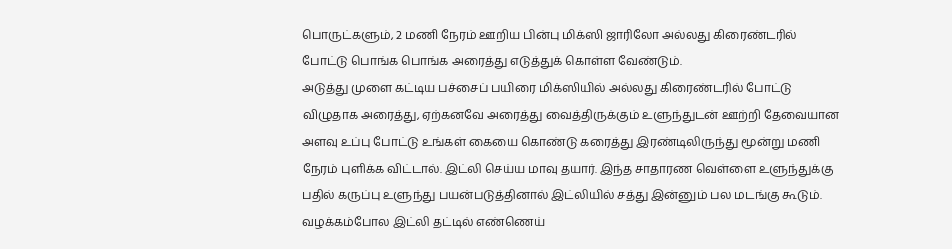பொருட்களும், 2 மணி நேரம் ஊறிய பின்பு மிக்ஸி ஜாரிலோ அல்லது கிரைண்டரில் போட்டு பொங்க பொங்க அரைத்து எடுத்துக் கொள்ள வேண்டும்.
அடுத்து முளை கட்டிய பச்சைப் பயிரை மிக்ஸியில் அல்லது கிரைண்டரில் போட்டு விழுதாக அரைத்து, ஏற்கனவே அரைத்து வைத்திருக்கும் உளுந்துடன் ஊற்றி தேவையான அளவு உப்பு போட்டு உங்கள் கையை கொண்டு கரைத்து இரண்டிலிருந்து மூன்று மணி நேரம் புளிக்க விட்டால். இட்லி செய்ய மாவு தயார். இந்த சாதாரண வெள்ளை உளுந்துக்கு பதில் கருப்பு உளுந்து பயன்படுத்தினால் இட்லியில் சத்து இன்னும் பல மடங்கு கூடும்.
வழக்கம்போல இட்லி தட்டில் எண்ணெய்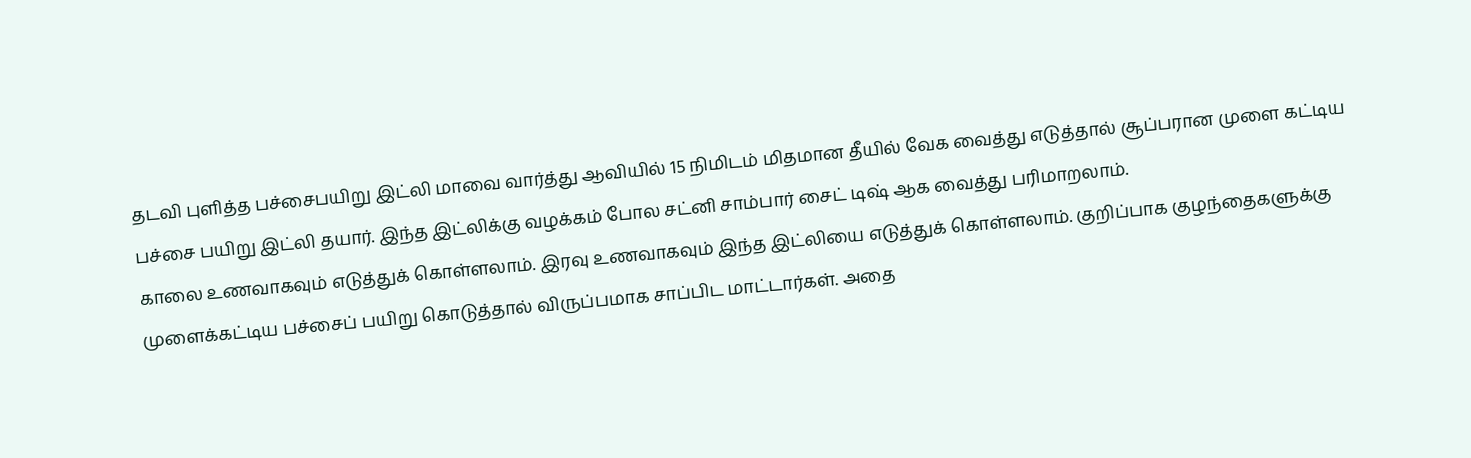தடவி புளித்த பச்சைபயிறு இட்லி மாவை வார்த்து ஆவியில் 15 நிமிடம் மிதமான தீயில் வேக வைத்து எடுத்தால் சூப்பரான முளை கட்டிய பச்சை பயிறு இட்லி தயார். இந்த இட்லிக்கு வழக்கம் போல சட்னி சாம்பார் சைட் டிஷ் ஆக வைத்து பரிமாறலாம்.
காலை உணவாகவும் எடுத்துக் கொள்ளலாம். இரவு உணவாகவும் இந்த இட்லியை எடுத்துக் கொள்ளலாம். குறிப்பாக குழந்தைகளுக்கு முளைக்கட்டிய பச்சைப் பயிறு கொடுத்தால் விருப்பமாக சாப்பிட மாட்டார்கள். அதை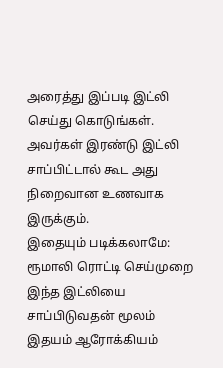அரைத்து இப்படி இட்லி செய்து கொடுங்கள். அவர்கள் இரண்டு இட்லி சாப்பிட்டால் கூட அது நிறைவான உணவாக இருக்கும்.
இதையும் படிக்கலாமே: ரூமாலி ரொட்டி செய்முறை
இந்த இட்லியை சாப்பிடுவதன் மூலம் இதயம் ஆரோக்கியம்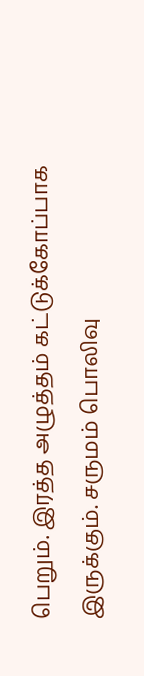பெறும். இரத்த அழுத்தம் கட்டுக்கோப்பாக இருக்கும். சருமம் பொலிவு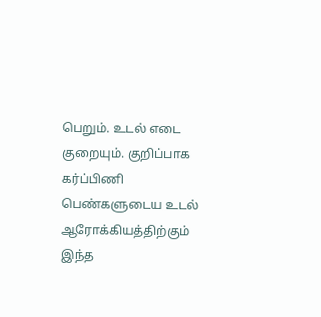பெறும். உடல் எடை குறையும். குறிப்பாக கர்ப்பிணி பெண்களுடைய உடல் ஆரோக்கியத்திற்கும் இந்த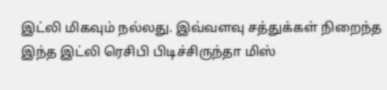இட்லி மிகவும் நல்லது. இவ்வளவு சத்துக்கள் நிறைந்த இந்த இட்லி ரெசிபி பிடிச்சிருந்தா மிஸ்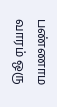பண்ணாம வாரம் ஒரு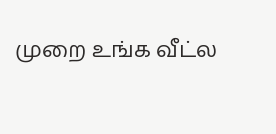முறை உங்க வீட்ல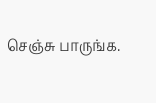செஞ்சு பாருங்க.